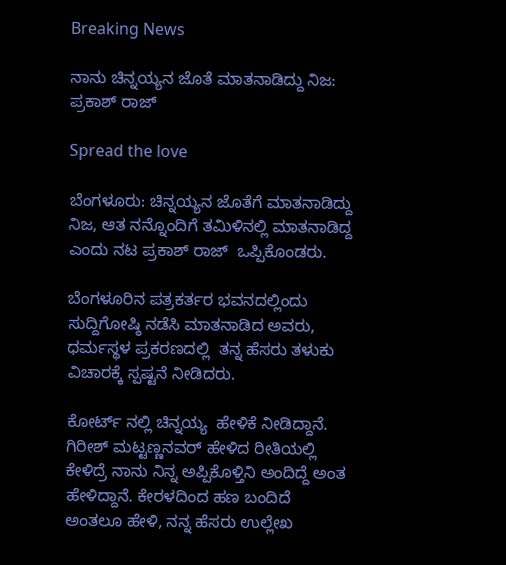Breaking News

ನಾನು ಚಿನ್ನಯ್ಯನ ಜೊತೆ ಮಾತನಾಡಿದ್ದು ನಿಜ: ಪ್ರಕಾಶ್‌ ರಾಜ್‌

Spread the love

ಬೆಂಗಳೂರು: ಚಿನ್ನಯ್ಯನ ಜೊತೆಗೆ ಮಾತನಾಡಿದ್ದು ನಿಜ, ಆತ ನನ್ನೊಂದಿಗೆ ತಮಿಳಿನಲ್ಲಿ ಮಾತನಾಡಿದ್ದ ಎಂದು ನಟ ಪ್ರಕಾಶ್‌ ರಾಜ್‌  ಒಪ್ಪಿಕೊಂಡರು.

ಬೆಂಗಳೂರಿನ ಪತ್ರಕರ್ತರ ಭವನದಲ್ಲಿಂದು ಸುದ್ದಿಗೋಷ್ಠಿ ನಡೆಸಿ ಮಾತನಾಡಿದ ಅವರು, ಧರ್ಮಸ್ಥಳ ಪ್ರಕರಣದಲ್ಲಿ  ತನ್ನ ಹೆಸರು ತಳುಕು ವಿಚಾರಕ್ಕೆ ಸ್ಪಷ್ಟನೆ ನೀಡಿದರು.

ಕೋರ್ಟ್ ನಲ್ಲಿ ಚಿನ್ನಯ್ಯ  ಹೇಳಿಕೆ ನೀಡಿದ್ದಾನೆ. ಗಿರೀಶ್ ಮಟ್ಟಣ್ಣನವರ್‌ ಹೇಳಿದ ರೀತಿಯಲ್ಲಿ ಕೇಳಿದ್ರೆ ನಾನು ನಿನ್ನ ಅಪ್ಪಿಕೊಳ್ತಿನಿ ಅಂದಿದ್ದೆ ಅಂತ ಹೇಳಿದ್ದಾನೆ. ಕೇರಳದಿಂದ ಹಣ ಬಂದಿದೆ ಅಂತಲೂ ಹೇಳಿ, ನನ್ನ ಹೆಸರು ಉಲ್ಲೇಖ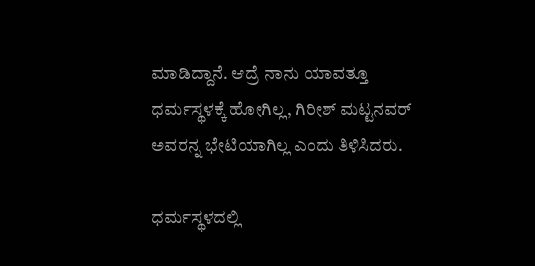ಮಾಡಿದ್ದಾನೆ. ಆದ್ರೆ ನಾನು ಯಾವತ್ತೂ ಧರ್ಮಸ್ಥಳಕ್ಕೆ ಹೋಗಿಲ್ಲ, ಗಿರೀಶ್ ಮಟ್ಟನವರ್‌ ಅವರನ್ನ ಭೇಟಿಯಾಗಿಲ್ಲ ಎಂದು ತಿಳಿಸಿದರು.

ಧರ್ಮಸ್ಥಳದಲ್ಲಿ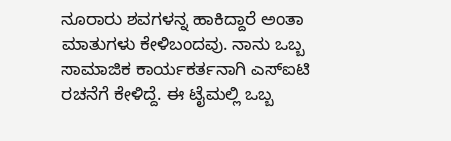ನೂರಾರು ಶವಗಳನ್ನ ಹಾಕಿದ್ದಾರೆ ಅಂತಾ ಮಾತುಗಳು ಕೇಳಿಬಂದವು. ನಾನು ಒಬ್ಬ ಸಾಮಾಜಿಕ ಕಾರ್ಯಕರ್ತನಾಗಿ ಎಸ್‌ಐಟಿ ರಚನೆಗೆ ಕೇಳಿದ್ದೆ. ಈ ಟೈಮಲ್ಲಿ ಒಬ್ಬ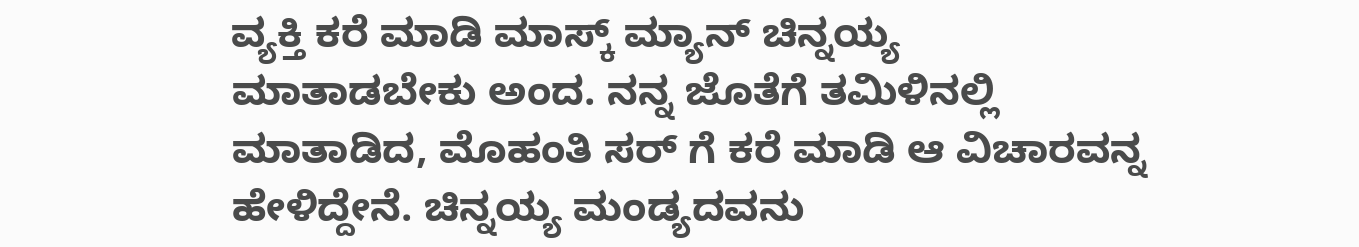ವ್ಯಕ್ತಿ ಕರೆ ಮಾಡಿ ಮಾಸ್ಕ್ ಮ್ಯಾನ್ ಚಿನ್ನಯ್ಯ ಮಾತಾಡಬೇಕು ಅಂದ. ನನ್ನ ಜೊತೆಗೆ ತಮಿಳಿನಲ್ಲಿ ಮಾತಾಡಿದ, ಮೊಹಂತಿ ಸರ್ ಗೆ ಕರೆ ಮಾಡಿ ಆ ವಿಚಾರವನ್ನ ಹೇಳಿದ್ದೇನೆ. ಚಿನ್ನಯ್ಯ ಮಂಡ್ಯದವನು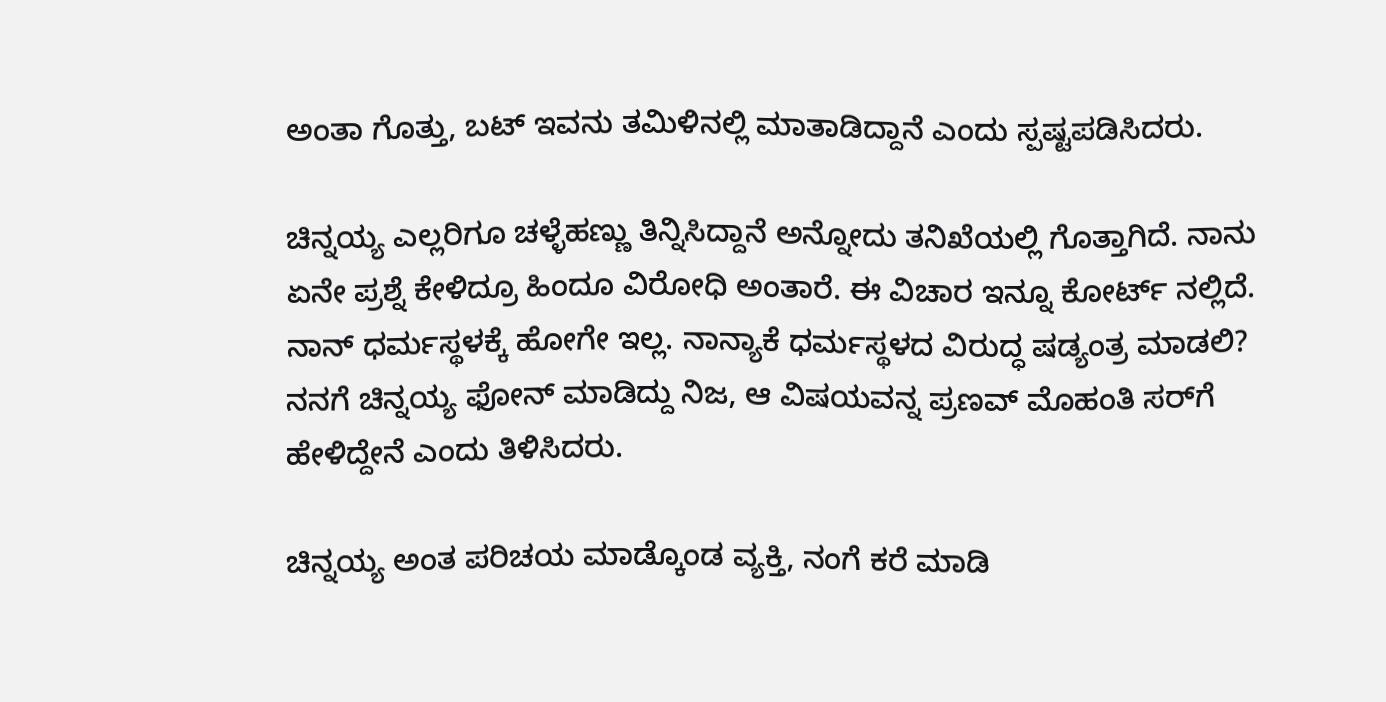ಅಂತಾ ಗೊತ್ತು, ಬಟ್ ಇವನು ತಮಿಳಿನಲ್ಲಿ ಮಾತಾಡಿದ್ದಾನೆ ಎಂದು ಸ್ಪಷ್ಟಪಡಿಸಿದರು.

ಚಿನ್ನಯ್ಯ ಎಲ್ಲರಿಗೂ ಚಳ್ಳೆಹಣ್ಣು ತಿನ್ನಿಸಿದ್ದಾನೆ ಅನ್ನೋದು ತನಿಖೆಯಲ್ಲಿ ಗೊತ್ತಾಗಿದೆ. ನಾನು ಏನೇ ಪ್ರಶ್ನೆ ಕೇಳಿದ್ರೂ ಹಿಂದೂ ವಿರೋಧಿ ಅಂತಾರೆ. ಈ ವಿಚಾರ ಇನ್ನೂ ಕೋರ್ಟ್ ನಲ್ಲಿದೆ. ನಾನ್ ಧರ್ಮಸ್ಥಳಕ್ಕೆ ಹೋಗೇ ಇಲ್ಲ. ನಾನ್ಯಾಕೆ ಧರ್ಮಸ್ಥಳದ ವಿರುದ್ಧ ಷಡ್ಯಂತ್ರ ಮಾಡಲಿ? ನನಗೆ ಚಿನ್ನಯ್ಯ ಫೋನ್‌ ಮಾಡಿದ್ದು ನಿಜ, ಆ ವಿಷಯವನ್ನ ಪ್ರಣವ್‌ ಮೊಹಂತಿ ಸರ್‌ಗೆ ಹೇಳಿದ್ದೇನೆ ಎಂದು ತಿಳಿಸಿದರು.

ಚಿನ್ನಯ್ಯ ಅಂತ ಪರಿಚಯ ಮಾಡ್ಕೊಂಡ ವ್ಯಕ್ತಿ, ನಂಗೆ ಕರೆ ಮಾಡಿ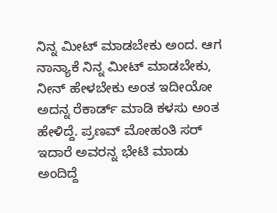ನಿನ್ನ ಮೀಟ್ ಮಾಡಬೇಕು ಅಂದ. ಆಗ ನಾನ್ಯಾಕೆ ನಿನ್ನ ಮೀಟ್ ಮಾಡಬೇಕು, ನೀನ್ ಹೇಳಬೇಕು ಅಂತ ಇದೀಯೋ ಅದನ್ನ ರೆಕಾರ್ಡ್ ಮಾಡಿ ಕಳಸು ಅಂತ ಹೇಳಿದ್ದೆ. ಪ್ರಣವ್ ಮೋಹಂತಿ ಸರ್‌ ಇದಾರೆ ಅವರನ್ನ ಭೇಟಿ ಮಾಡು ಅಂದಿದ್ದೆ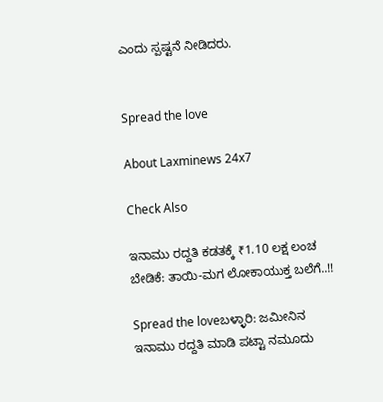ಎಂದು ಸ್ಪಷ್ಟನೆ ನೀಡಿದರು.


Spread the love

About Laxminews 24x7

Check Also

ಇನಾಮು ರದ್ದತಿ ಕಡತಕ್ಕೆ ₹1.10 ಲಕ್ಷ ಲಂಚ ಬೇಡಿಕೆ: ತಾಯಿ-ಮಗ ಲೋಕಾಯುಕ್ತ ಬಲೆಗೆ..!!

Spread the loveಬಳ್ಳಾರಿ: ಜಮೀನಿನ ಇನಾಮು ರದ್ದತಿ ಮಾಡಿ ಪಟ್ಟಾ ನಮೂದು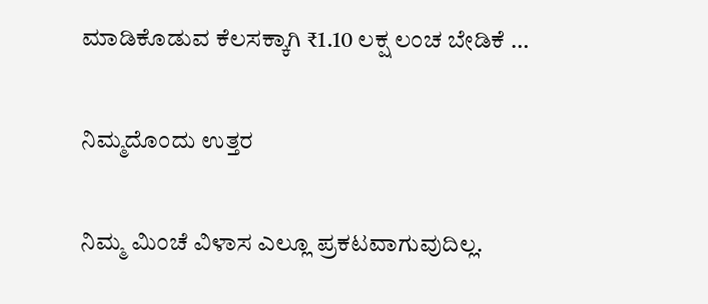ಮಾಡಿಕೊಡುವ ಕೆಲಸಕ್ಕಾಗಿ ₹1.10 ಲಕ್ಷ ಲಂಚ ಬೇಡಿಕೆ …

ನಿಮ್ಮದೊಂದು ಉತ್ತರ

ನಿಮ್ಮ ಮಿಂಚೆ ವಿಳಾಸ ಎಲ್ಲೂ ಪ್ರಕಟವಾಗುವುದಿಲ್ಲ.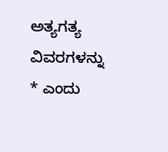ಅತ್ಯಗತ್ಯ ವಿವರಗಳನ್ನು * ಎಂದು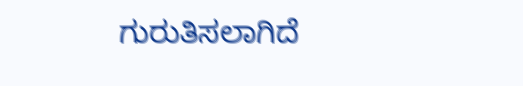ಗುರುತಿಸಲಾಗಿದೆ